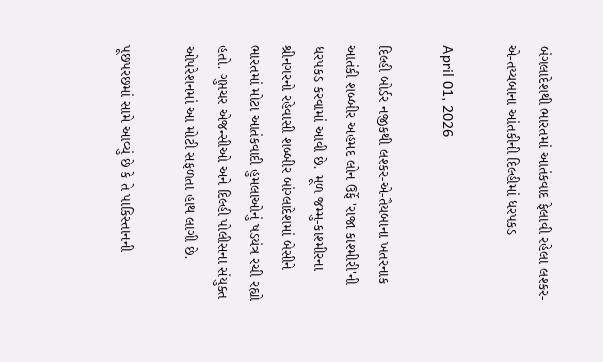બંગલાદેશથી ભારતમાં આતંકવાદ ફેલાવી રહેલા લશ્કર-એ-તય્યબાના આંતકીની દિલ્હીમાં ધરપકડ

April 01, 2026

દિલ્હી બોર્ડર નજીકથી લશ્કર-એ-તૈયબાના ખતરનાક આતંકી શબ્બીર અહમદ લોન ઉર્ફે 'રાજા કાશ્મીરી'ની ધરપકડ કરવામાં આવી છે. મૂળ જમ્મુ-કાશ્મીરના શ્રીનગરનો રહેવાસી શબ્બીર બાંગ્લાદેશમાં બેસીને ભારતમાં મોટા આતંકવાદી હુમલાઓનું ષડયંત્ર રચી રહ્યો હતો. ગુપ્તચર એજન્સીઓ અને દિલ્હી પોલીસના સંયુક્ત ઓપરેશનમાં આ મોટી સફળતા હાથ લાગી છે.

પૂછપરછમાં સામે આવ્યું છે કે તે પાકિસ્તાનની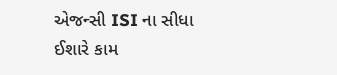એજન્સી ISI ના સીધા ઈશારે કામ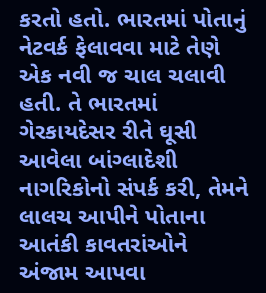કરતો હતો. ભારતમાં પોતાનું નેટવર્ક ફેલાવવા માટે તેણે એક નવી જ ચાલ ચલાવી હતી. તે ભારતમાં ગેરકાયદેસર રીતે ઘૂસી આવેલા બાંગ્લાદેશી નાગરિકોનો સંપર્ક કરી, તેમને લાલચ આપીને પોતાના આતંકી કાવતરાંઓને અંજામ આપવા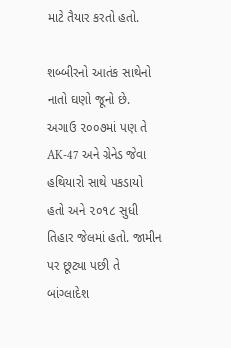માટે તૈયાર કરતો હતો.

શબ્બીરનો આતંક સાથેનો નાતો ઘણો જૂનો છે. અગાઉ ૨૦૦૭માં પણ તે AK-47 અને ગ્રેનેડ જેવા હથિયારો સાથે પકડાયો હતો અને ૨૦૧૮ સુધી તિહાર જેલમાં હતો. જામીન પર છૂટ્યા પછી તે બાંગ્લાદેશ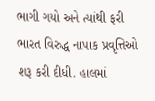ભાગી ગયો અને ત્યાંથી ફરી ભારત વિરુદ્ધ નાપાક પ્રવૃત્તિઓ શરૂ કરી દીધી. હાલમાં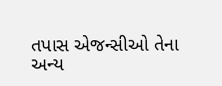તપાસ એજન્સીઓ તેના અન્ય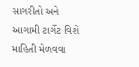સાગરીતો અને આગામી ટાર્ગેટ વિશે માહિતી મેળવવા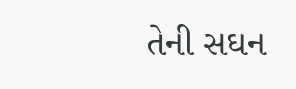તેની સઘન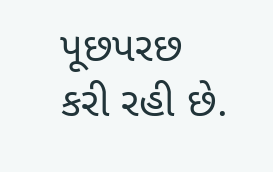પૂછપરછ કરી રહી છે.